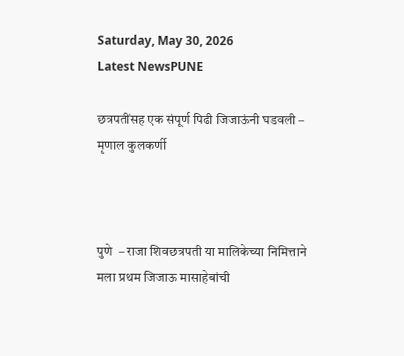Saturday, May 30, 2026
Latest NewsPUNE

छत्रपतींसह एक संपूर्ण पिढी जिजाऊंनी घडवली – मृणाल कुलकर्णी



पुणे  – राजा शिवछत्रपती या मालिकेच्या निमित्ताने मला प्रथम जिजाऊ मासाहेबांची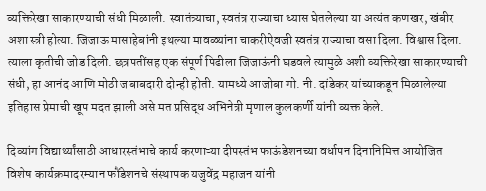व्यक्तिरेखा साकारण्याची संधी मिळाली. स्वातंत्र्याचा, स्वतंत्र राज्याचा ध्यास घेतलेल्या या अत्यंत कणखर, खंबीर अशा स्त्री होत्या. जिजाऊ मासाहेबांनी इथल्या मावळ्यांना चाकरीऐवजी स्वतंत्र राज्याचा वसा दिला. विश्वास दिला. त्याला कृतीची जोड दिली. छत्रपतींसह एक संपूर्ण पिढीला जिजाऊंनी घडवले त्यामुळे अशी व्यक्तिरेखा साकारण्याची संधी, हा आनंद आणि मोठी जबाबदारी दोन्ही होती. यामध्ये आजोबा गो. नी. दांडेकर यांच्याकडून मिळालेल्या इतिहास प्रेमाची खूप मदत झाली असे मत प्रसिद्ध अभिनेत्री मृणाल कुलकर्णी यांनी व्यक्त केले.

दिव्यांग विद्यार्थ्यांसाठी आधारस्तंभाचे कार्य करणाऱ्या दीपस्तंभ फाऊंडेशनच्या वर्धापन दिनानिमित्त आयोजित विशेष कार्यक्रमादरम्यान फौंडेशनचे संस्थापक यजुवेंद्र महाजन यांनी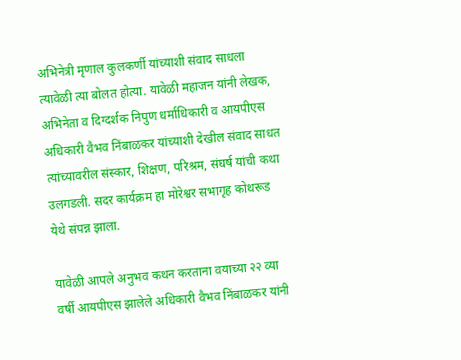अभिनेत्री मृणाल कुलकर्णी यांच्याशी संवाद साधला त्यावेळी त्या बोलत होत्या. यावेळी महाजन यांनी लेखक, अभिनेता व दिग्दर्शक निपुण धर्माधिकारी व आयपीएस अधिकारी वैभव निंबाळकर यांच्याशी देखील संवाद साधत त्यांच्यावरील संस्कार, शिक्षण, परिश्रम, संघर्ष यांची कथा उलगडली. सदर कार्यक्रम हा मोरेश्वर सभागृह कोथरूड येथे संपन्न झाला.

यावेळी आपले अनुभव कथन करताना वयाच्या २२ व्या वर्षी आयपीएस झालेले अधिकारी वैभव निंबाळकर यांनी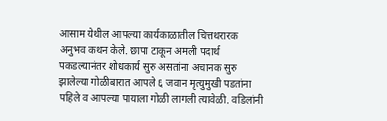आसाम येथील आपल्या कार्यकाळातील चित्तथरारक अनुभव कथन केले. छापा टाकून अमली पदार्थ पकडल्यानंतर शोधकार्य सुरु असतांना अचानक सुरु झालेल्या गोळीबारात आपले ६ जवान मृत्युमुखी पडतांना पहिले व आपल्या पायाला गोळी लागली त्यावेळी. वडिलांनी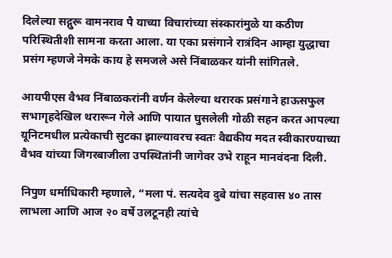दिलेल्या सद्गुरू वामनराव पै याच्या विचारांच्या संस्कारांमुळे या कठीण परिस्थितीशी सामना करता आला. या एका प्रसंगाने रात्रंदिन आम्हा युद्धाचा प्रसंग म्हणजे नेमके काय हे समजले असे निंबाळकर यांनी सांगितले.

आयपीएस वैभव निंबाळकरांनी वर्णन केलेल्या थरारक प्रसंगाने हाऊसफुल सभागृहदेखिल थरारून गेले आणि पायात घुसलेली गोळी सहन करत आपल्या यूनिटमधील प्रत्येकाची सुटका झाल्यावरच स्वतः वैद्यकीय मदत स्वीकारण्याच्या वैभव यांच्या जिगरबाजीला उपस्थितांनी जागेवर उभे राहून मानवंदना दिली.

निपुण धर्माधिकारी म्हणाले, “मला पं. सत्यदेव दुबे यांचा सहवास ४० तास लाभला आणि आज २० वर्षे उलटूनही त्यांचे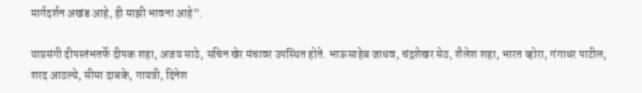मार्गदर्शन अखंड आहे, ही माझी भावना आहे”.

याप्रसंगी दीपस्तंभतर्फे दीपक शहा, अजय साठे, सचिन खेर मंचावर उपस्थित होते. भाऊसाहेब जाधव, चंद्रशेखर सेठ, शैलेश शहा, भारत व्होरा, गंगाधर पाटील, शरद आठल्ये, सीमा दाबके, गायत्री, दिनेश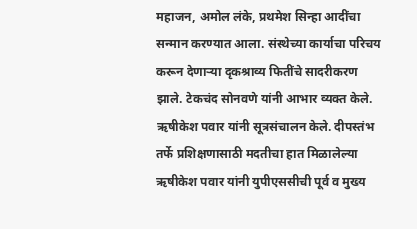महाजन, अमोल लंके, प्रथमेश सिन्हा आदींचा सन्मान करण्यात आला. संस्थेच्या कार्याचा परिचय करून देणाऱ्या दृकश्राव्य फितींचे सादरीकरण झाले. टेकचंद सोनवणे यांनी आभार व्यक्त केले. ऋषीकेश पवार यांनी सूत्रसंचालन केले. दीपस्तंभ तर्फे प्रशिक्षणासाठी मदतीचा हात मिळालेल्या ऋषीकेश पवार यांनी युपीएससीची पूर्व व मुख्य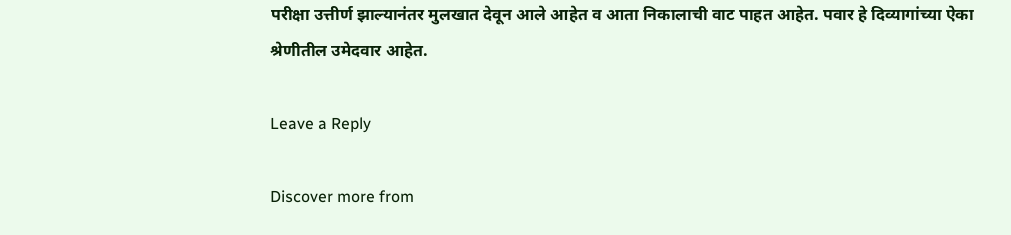परीक्षा उत्तीर्ण झाल्यानंतर मुलखात देवून आले आहेत व आता निकालाची वाट पाहत आहेत. पवार हे दिव्यागांच्या ऐका श्रेणीतील उमेदवार आहेत.

Leave a Reply

Discover more from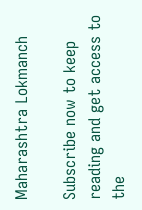Maharashtra Lokmanch

Subscribe now to keep reading and get access to the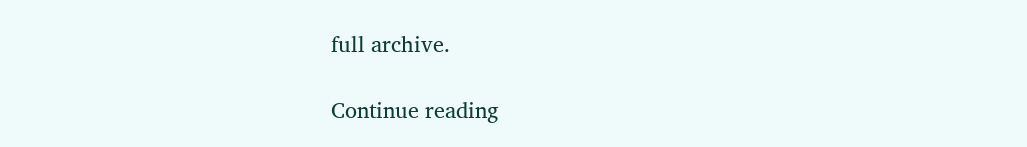full archive.

Continue reading